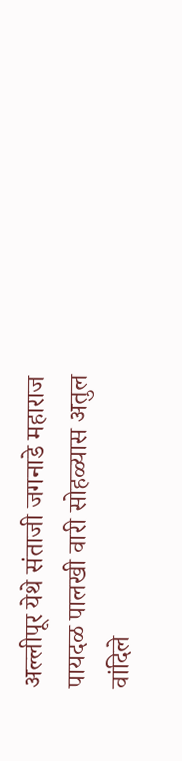अल्लीपूर येथे संताजी जगनाडे महाराज पायदळ पालखी वारी सोहळ्यास अतुल वांदिले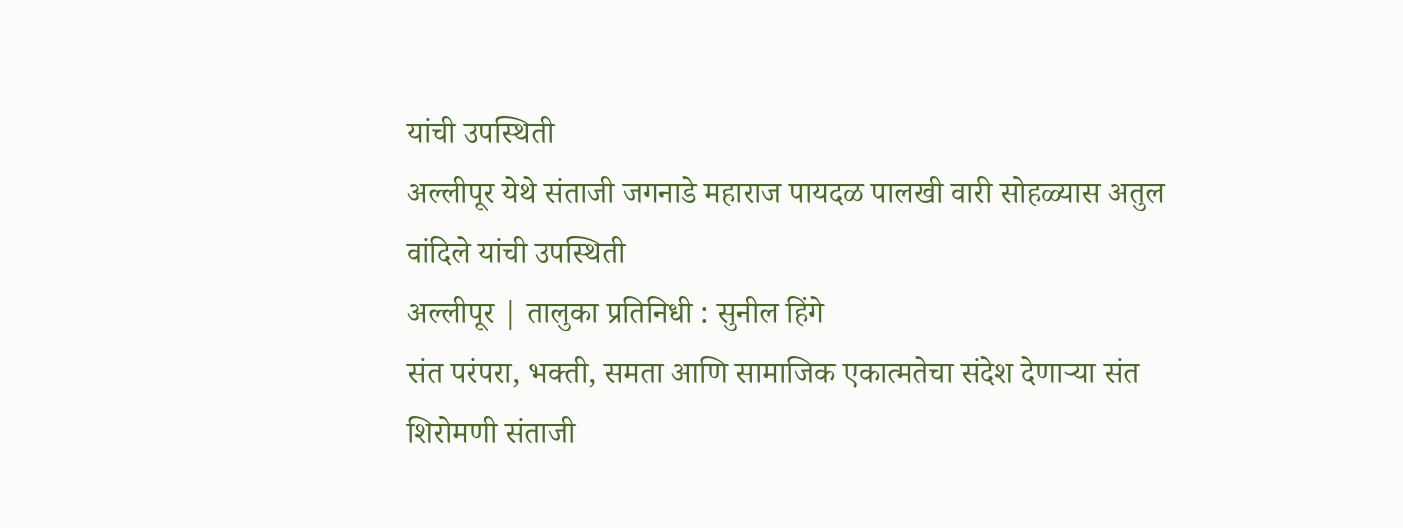यांची उपस्थिती
अल्लीपूर येथे संताजी जगनाडे महाराज पायदळ पालखी वारी सोहळ्यास अतुल वांदिले यांची उपस्थिती
अल्लीपूर | तालुका प्रतिनिधी : सुनील हिंगे
संत परंपरा, भक्ती, समता आणि सामाजिक एकात्मतेचा संदेश देणाऱ्या संत शिरोमणी संताजी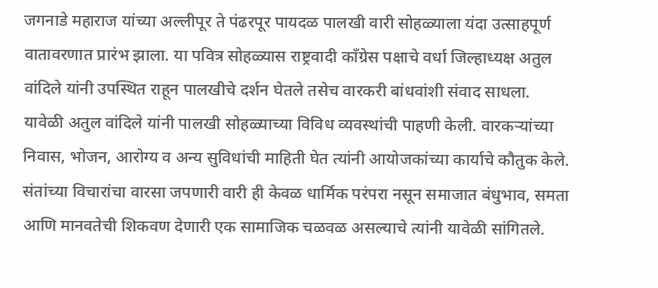जगनाडे महाराज यांच्या अल्लीपूर ते पंढरपूर पायदळ पालखी वारी सोहळ्याला यंदा उत्साहपूर्ण वातावरणात प्रारंभ झाला. या पवित्र सोहळ्यास राष्ट्रवादी काँग्रेस पक्षाचे वर्धा जिल्हाध्यक्ष अतुल वांदिले यांनी उपस्थित राहून पालखीचे दर्शन घेतले तसेच वारकरी बांधवांशी संवाद साधला.
यावेळी अतुल वांदिले यांनी पालखी सोहळ्याच्या विविध व्यवस्थांची पाहणी केली. वारकऱ्यांच्या निवास, भोजन, आरोग्य व अन्य सुविधांची माहिती घेत त्यांनी आयोजकांच्या कार्याचे कौतुक केले. संतांच्या विचारांचा वारसा जपणारी वारी ही केवळ धार्मिक परंपरा नसून समाजात बंधुभाव, समता आणि मानवतेची शिकवण देणारी एक सामाजिक चळवळ असल्याचे त्यांनी यावेळी सांगितले.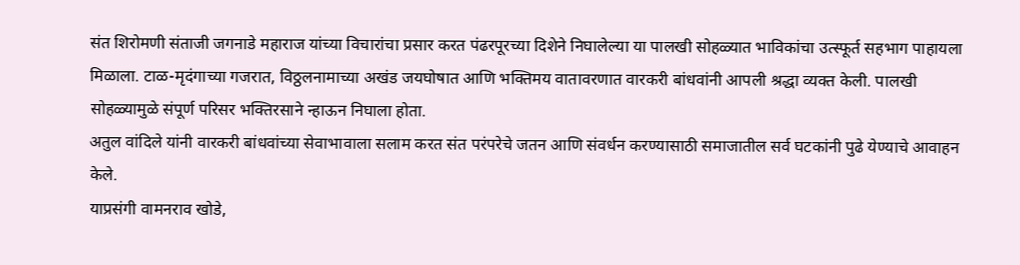संत शिरोमणी संताजी जगनाडे महाराज यांच्या विचारांचा प्रसार करत पंढरपूरच्या दिशेने निघालेल्या या पालखी सोहळ्यात भाविकांचा उत्स्फूर्त सहभाग पाहायला मिळाला. टाळ-मृदंगाच्या गजरात, विठ्ठलनामाच्या अखंड जयघोषात आणि भक्तिमय वातावरणात वारकरी बांधवांनी आपली श्रद्धा व्यक्त केली. पालखी सोहळ्यामुळे संपूर्ण परिसर भक्तिरसाने न्हाऊन निघाला होता.
अतुल वांदिले यांनी वारकरी बांधवांच्या सेवाभावाला सलाम करत संत परंपरेचे जतन आणि संवर्धन करण्यासाठी समाजातील सर्व घटकांनी पुढे येण्याचे आवाहन केले.
याप्रसंगी वामनराव खोडे,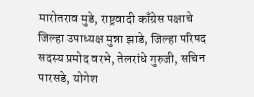मारोतराव मुडे, राष्ट्रवादी काँग्रेस पक्षाचे जिल्हा उपाध्यक्ष मुन्ना झाडे, जिल्हा परिषद सदस्य प्रमोद वरभे, तेलरांधे गुरुजी, सचिन पारसडे, योगेश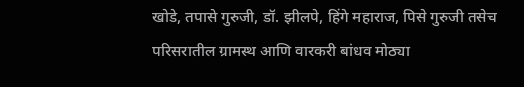खोडे, तपासे गुरुजी, डॉ. झीलपे, हिंगे महाराज, पिसे गुरुजी तसेच परिसरातील ग्रामस्थ आणि वारकरी बांधव मोठ्या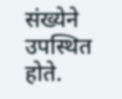संख्येने उपस्थित होते.